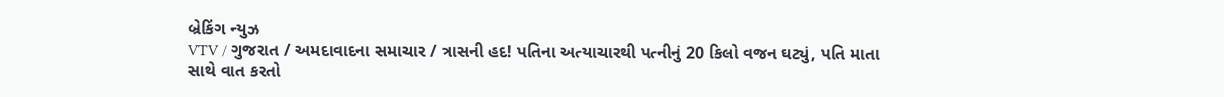બ્રેકિંગ ન્યુઝ
VTV / ગુજરાત / અમદાવાદના સમાચાર / ત્રાસની હદ! પતિના અત્યાચારથી પત્નીનું 20 કિલો વજન ઘટ્યું, પતિ માતા સાથે વાત કરતો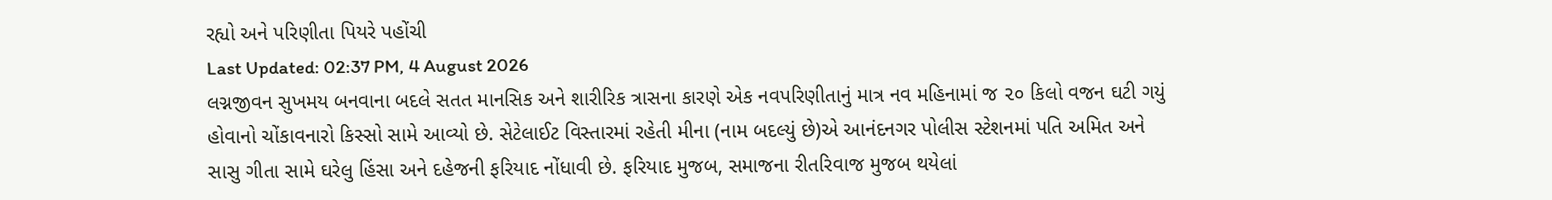રહ્યો અને પરિણીતા પિયરે પહોંચી
Last Updated: 02:37 PM, 4 August 2026
લગ્નજીવન સુખમય બનવાના બદલે સતત માનસિક અને શારીરિક ત્રાસના કારણે એક નવપરિણીતાનું માત્ર નવ મહિનામાં જ ૨૦ કિલો વજન ઘટી ગયું હોવાનો ચોંકાવનારો કિસ્સો સામે આવ્યો છે. સેટેલાઈટ વિસ્તારમાં રહેતી મીના (નામ બદલ્યું છે)એ આનંદનગર પોલીસ સ્ટેશનમાં પતિ અમિત અને સાસુ ગીતા સામે ઘરેલુ હિંસા અને દહેજની ફરિયાદ નોંધાવી છે. ફરિયાદ મુજબ, સમાજના રીતરિવાજ મુજબ થયેલાં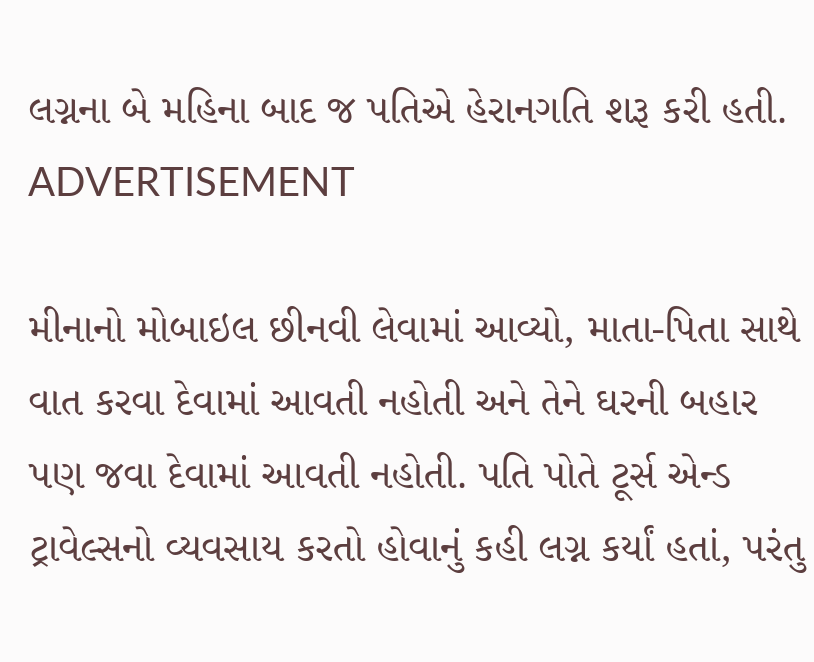લગ્નના બે મહિના બાદ જ પતિએ હેરાનગતિ શરૂ કરી હતી.
ADVERTISEMENT

મીનાનો મોબાઇલ છીનવી લેવામાં આવ્યો, માતા-પિતા સાથે વાત કરવા દેવામાં આવતી નહોતી અને તેને ઘરની બહાર પણ જવા દેવામાં આવતી નહોતી. પતિ પોતે ટૂર્સ એન્ડ ટ્રાવેલ્સનો વ્યવસાય કરતો હોવાનું કહી લગ્ન કર્યાં હતાં, પરંતુ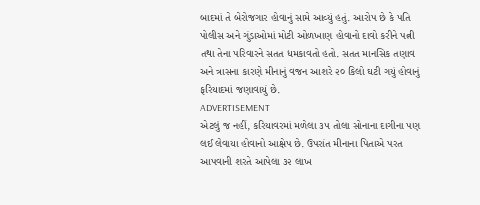બાદમાં તે બેરોજગાર હોવાનું સામે આવ્યું હતું. આરોપ છે કે પતિ પોલીસ અને ગુંડાઓમાં મોટી ઓળખાણ હોવાનો દાવો કરીને પત્ની તથા તેના પરિવારને સતત ધમકાવતો હતો. સતત માનસિક તણાવ અને ત્રાસના કારણે મીનાનું વજન આશરે ૨૦ કિલો ઘટી ગયું હોવાનું ફરિયાદમાં જણાવાયું છે.
ADVERTISEMENT
એટલું જ નહીં, કરિયાવરમાં મળેલા ૩૫ તોલા સોનાના દાગીના પણ લઈ લેવાયા હોવાનો આક્ષેપ છે. ઉપરાંત મીનાના પિતાએ પરત આપવાની શરતે આપેલા ૩૨ લાખ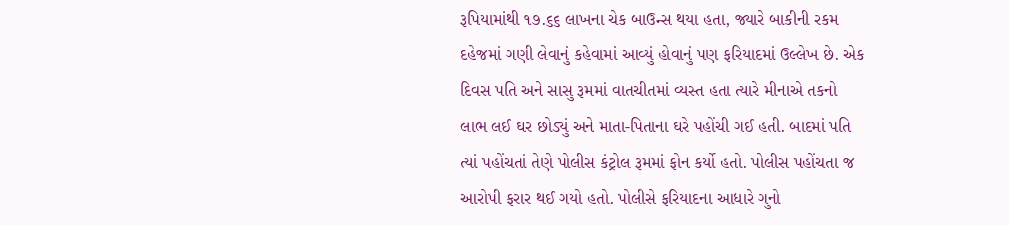રૂપિયામાંથી ૧૭.૬૬ લાખના ચેક બાઉન્સ થયા હતા, જ્યારે બાકીની રકમ દહેજમાં ગણી લેવાનું કહેવામાં આવ્યું હોવાનું પણ ફરિયાદમાં ઉલ્લેખ છે. એક દિવસ પતિ અને સાસુ રૂમમાં વાતચીતમાં વ્યસ્ત હતા ત્યારે મીનાએ તકનો લાભ લઈ ઘર છોડ્યું અને માતા-પિતાના ઘરે પહોંચી ગઈ હતી. બાદમાં પતિ ત્યાં પહોંચતાં તેણે પોલીસ કંટ્રોલ રૂમમાં ફોન કર્યો હતો. પોલીસ પહોંચતા જ આરોપી ફરાર થઈ ગયો હતો. પોલીસે ફરિયાદના આધારે ગુનો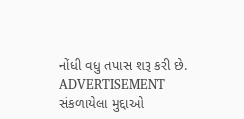નોંધી વધુ તપાસ શરૂ કરી છે.
ADVERTISEMENT
સંકળાયેલા મુદ્દાઓ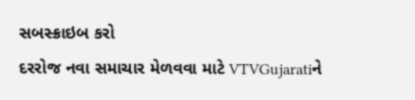સબસ્ક્રાઇબ કરો
દરરોજ નવા સમાચાર મેળવવા માટે VTVGujaratiને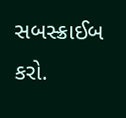સબસ્ક્રાઈબ કરો.